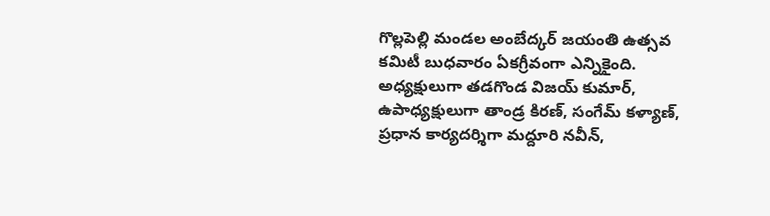గొల్లపెల్లి మండల అంబేద్కర్ జయంతి ఉత్సవ కమిటీ బుధవారం ఏకగ్రీవంగా ఎన్నికైంది. అధ్యక్షులుగా తడగొండ విజయ్ కుమార్, ఉపాధ్యక్షులుగా తాండ్ర కిరణ్, సంగేమ్ కళ్యాణ్, ప్రధాన కార్యదర్శిగా మద్దూరి నవీన్,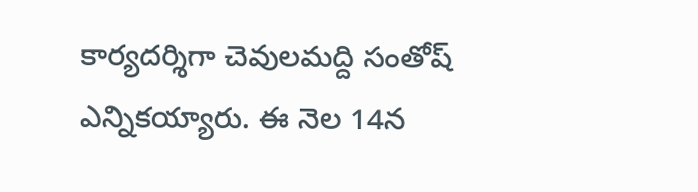కార్యదర్శిగా చెవులమద్ది సంతోష్ ఎన్నికయ్యారు. ఈ నెల 14న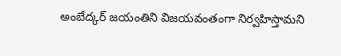అంబేద్కర్ జయంతిని విజయవంతంగా నిర్వహిస్తామని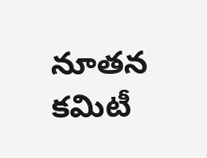నూతన కమిటీ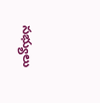సభ్యులు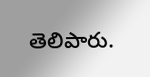తెలిపారు.